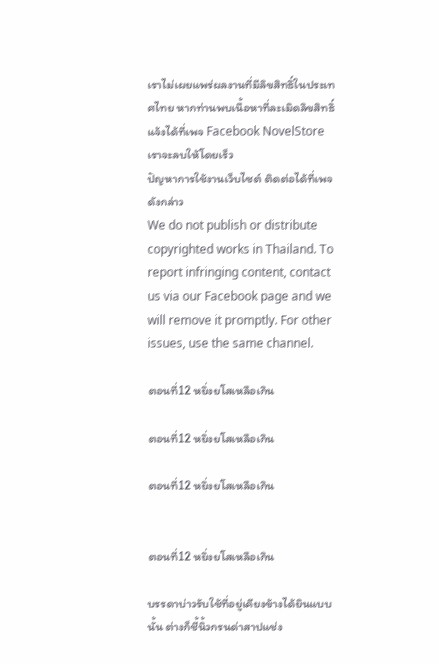เราไม่เผยแพร่ผลงานที่มีลิขสิทธิ์ในประเทศไทย หากท่านพบเนื้อหาที่ละเมิดลิขสิทธิ์ แจ้งได้ที่เพจ Facebook NovelStore เราจะลบให้โดยเร็ว
ปัญหาการใช้งานเว็บไซต์ ติดต่อได้ที่เพจดังกล่าว
We do not publish or distribute copyrighted works in Thailand. To report infringing content, contact us via our Facebook page and we will remove it promptly. For other issues, use the same channel.

ตอนที่12 หยิ่งยโสเหลือเกิน

ตอนที่12 หยิ่งยโสเหลือเกิน

ตอนที่12 หยิ่งยโสเหลือเกิน


ตอนที่12 หยิ่งยโสเหลือเกิน

บรรดาบ่าวรับใช้ที่อยู่เคียงข้างได้ยินแบบนั้น ต่างก็ชี้นิ้วกรนด่าสาปแช่ง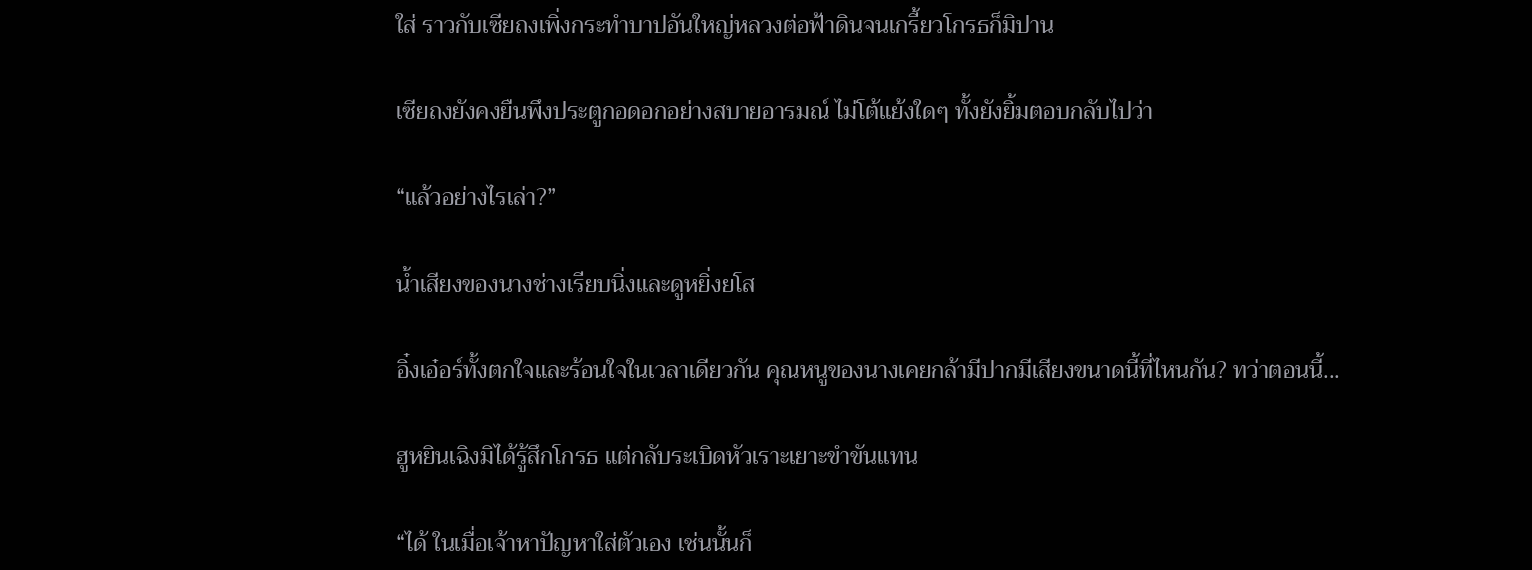ใส่ ราวกับเซียถงเพิ่งกระทำบาปอันใหญ่หลวงต่อฟ้าดินจนเกรี้ยวโกรธก็มิปาน

เซียถงยังคงยืนพึงประตูกอดอกอย่างสบายอารมณ์ ไม่โต้แย้งใดๆ ทั้งยังยิ้มตอบกลับไปว่า

“แล้วอย่างไรเล่า?”

น้ำเสียงของนางช่างเรียบนิ่งและดูหยิ่งยโส

อิ๋งเอ๋อร์ทั้งตกใจและร้อนใจในเวลาเดียวกัน คุณหนูของนางเคยกล้ามีปากมีเสียงขนาดนี้ที่ไหนกัน? ทว่าตอนนี้...

ฮูหยินเฉิงมิได้รู้สึกโกรธ แต่กลับระเบิดหัวเราะเยาะขำขันแทน

“ได้ ในเมื่อเจ้าหาปัญหาใส่ตัวเอง เช่นนั้นก็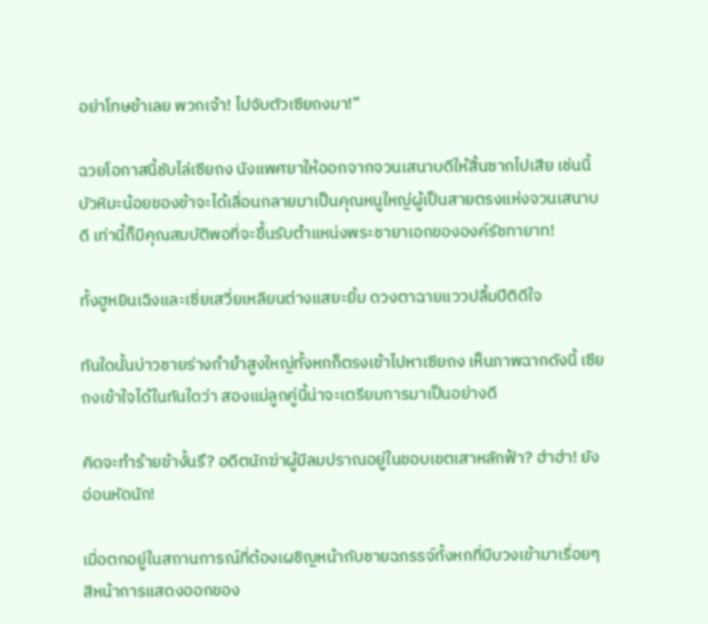อย่าโทษข้าเลย พวกเจ้า! ไปจับตัวเซียถงมา!”

ฉวยโอกาสนี้ชับไล่เซียถง นังแพศยาให้ออกจากจวนเสนาบดีให้สิ้นซากไปเสีย เช่นนี้บัวหิมะน้อยของข้าจะได้เลื่อนกลายมาเป็นคุณหนูใหญ่ผู้เป็นสายตรงแห่งจวนเสนาบดี เท่านี้ก็มีคุณสมบัติพอที่จะขึ้นรับตำแหน่งพระชายาเอกขององค์รัชทายาท!

ทั้งฮูหยินเฉิงและเซี่ยเสวี่ยเหลียนต่างแสยะยิ้ม ดวงตาฉายแววปลื้มปีติดีใจ

ทันใดนั้นบ่าวชายร่างกำยำสูงใหญ่ทั้งหกก็ตรงเข้าไปหาเซียถง เห็นภาพฉากดังนี้ เซียถงเข้าใจได้ในทันใดว่า สองแม่ลูกคู่นี้น่าจะเตรียมการมาเป็นอย่างดี

คิดจะทำร้ายข้างั้นรึ? อดีตนักฆ่าผู้มีลมปราณอยู่ในขอบเขตเสาหลักฟ้า? ฮ่าฮ่า! ยังอ่อนหัดนัก!

เมื่อตกอยู่ในสถานการณ์ที่ต้องเผชิญหน้ากับชายฉกรรจ์ทั้งหกที่บีบวงเข้ามาเรื่อยๆ สีหน้าการแสดงออกของ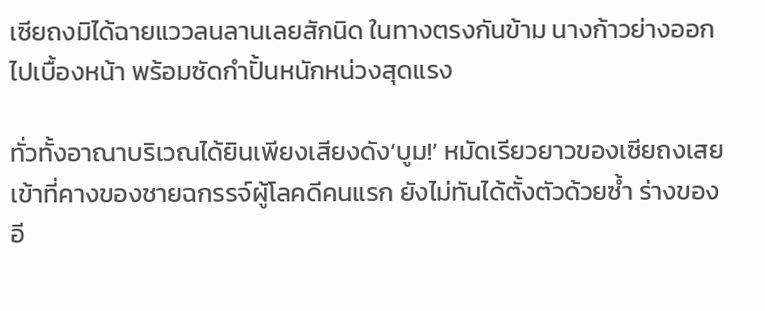เซียถงมิได้ฉายแววลนลานเลยสักนิด ในทางตรงกันข้าม นางก้าวย่างออกไปเบื้องหน้า พร้อมซัดกำปั้นหนักหน่วงสุดแรง

ทั่วทั้งอาณาบริเวณได้ยินเพียงเสียงดัง‘บูม!’ หมัดเรียวยาวของเซียถงเสยเข้าที่คางของชายฉกรรจ์ผู้โลคดีคนแรก ยังไม่ทันได้ตั้งตัวด้วยซ้ำ ร่างของอี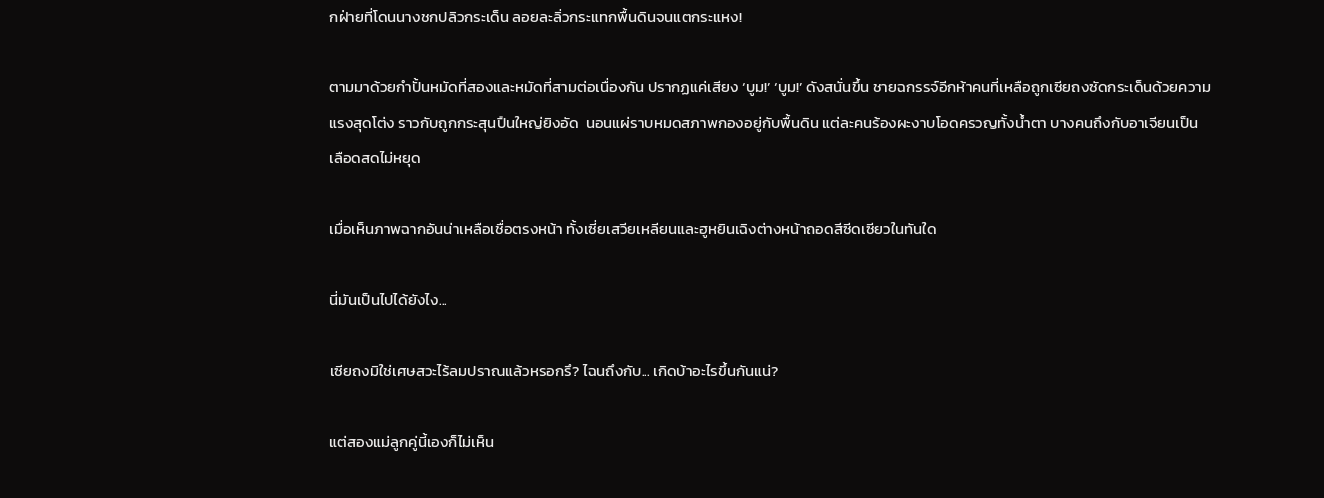กฝ่ายที่โดนนางชกปลิวกระเด็น ลอยละลิ่วกระแทกพื้นดินจนแตกระแหง!

ตามมาด้วยกำปั้นหมัดที่สองและหมัดที่สามต่อเนื่องกัน ปรากฏแค่เสียง ‘บูม!’ ‘บูม!’ ดังสนั่นขึ้น ชายฉกรรจ์อีกห้าคนที่เหลือถูกเซียถงซัดกระเด็นด้วยความแรงสุดโต่ง ราวกับถูกกระสุนปืนใหญ่ยิงอัด  นอนแผ่ราบหมดสภาพกองอยู่กับพื้นดิน แต่ละคนร้องผะงาบโอดครวญทั้งน้ำตา บางคนถึงกับอาเจียนเป็นเลือดสดไม่หยุด

เมื่อเห็นภาพฉากอันน่าเหลือเชื่อตรงหน้า ทั้งเซี่ยเสวียเหลียนและฮูหยินเฉิงต่างหน้าถอดสีซีดเซียวในทันใด

นี่มันเป็นไปได้ยังไง...

เซียถงมิใช่เศษสวะไร้ลมปราณแล้วหรอกรึ? ไฉนถึงกับ... เกิดบ้าอะไรขึ้นกันแน่?

แต่สองแม่ลูกคู่นี้เองก็ไม่เห็น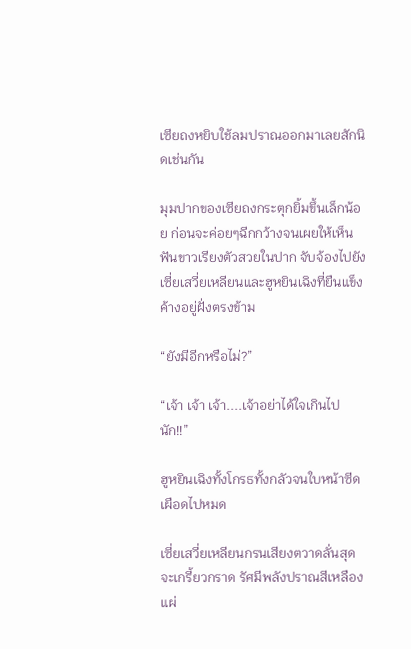เซียถงหยิบใช้ลมปราณออกมาเลยสักนิดเช่นกัน

มุมปากของเซียถงกระตุกยิ้มขึ้นเล็กน้อย ก่อนจะค่อยๆฉีกกว้างจนเผยให้เห็นฟันขาวเรียงตัวสวยในปาก จับจ้องไปยังเซี่ยเสวี่ยเหลียนและฮูหยินเฉิงที่ยืนแข็งค้างอยู่ฝั่งตรงข้าม

“ยังมีอีกหรือไม่?”

“เจ้า เจ้า เจ้า....เจ้าอย่าได้ใจเกินไปนัก!!”

ฮูหยินเฉิงทั้งโกรธทั้งกลัวจนใบหน้าซีดเผือดไปหมด

เซี่ยเสวี่ยเหลียนกรนเสียงตวาดลั่นสุดจะเกรี้ยวกราด รัศมีพลังปราณสีเหลืองแผ่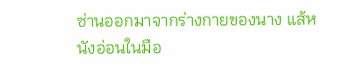ซ่านออกมาจากร่างกายของนาง แส้หนังอ่อนในมือ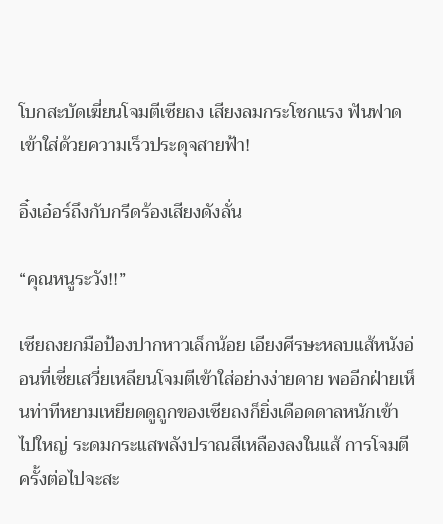โบกสะบัดเฆี่ยนโจมตีเซียถง เสียงลมกระโชกแรง ฟันฟาดเข้าใส่ด้วยความเร็วประดุจสายฟ้า!

อิ๋งเอ๋อร์ถึงกับกรีดร้องเสียงดังลั่น

“คุณหนูระวัง!!”

เซียถงยกมือป้องปากหาวเล็กน้อย เอียงศีรษะหลบแส้หนังอ่อนที่เซี่ยเสวี่ยเหลียนโจมตีเข้าใส่อย่างง่ายดาย พออีกฝ่ายเห็นท่าทีหยามเหยียดดูถูกของเซียถงก็ยิ่งเดือดดาลหนักเข้าไปใหญ่ ระดมกระแสพลังปราณสีเหลืองลงในแส้ การโจมตีครั้งต่อไปจะสะ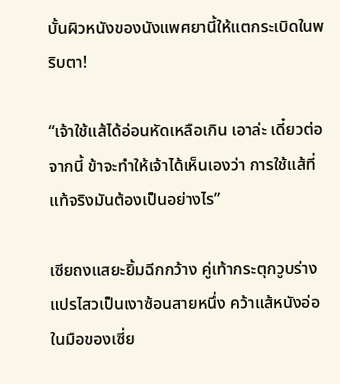บั้นผิวหนังของนังแพศยานี้ให้แตกระเบิดในพริบตา!

“เจ้าใช้แส้ได้อ่อนหัดเหลือเกิน เอาล่ะ เดี๋ยวต่อจากนี้ ข้าจะทำให้เจ้าได้เห็นเองว่า การใช้แส้ที่แท้จริงมันต้องเป็นอย่างไร”

เซียถงแสยะยิ้มฉีกกว้าง คู่เท้ากระตุกวูบร่างแปรไสวเป็นเงาซ้อนสายหนึ่ง คว้าแส้หนังอ่อในมือของเซี่ย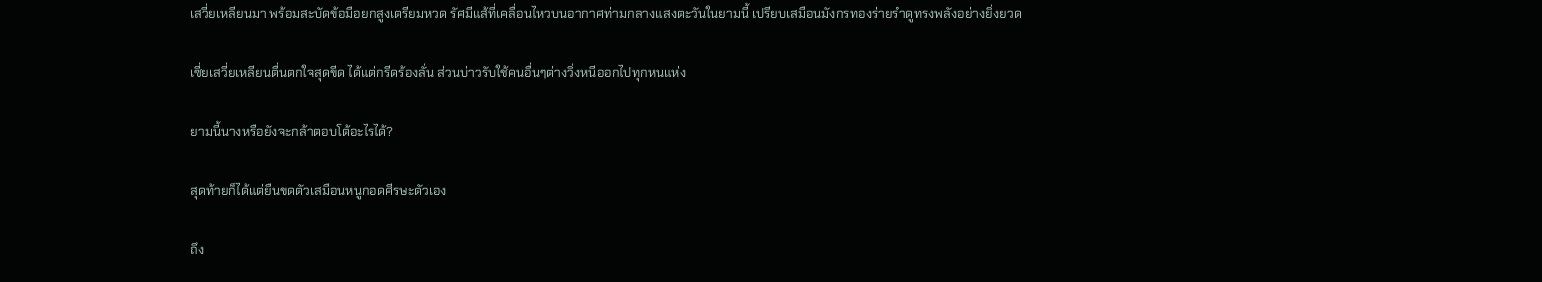เสวี่ยเหลียนมา พร้อมสะบัดข้อมือยกสูงเตรียมหวด รัศมีแส้ที่เคลื่อนไหวบนอากาศท่ามกลางแสงตะวันในยามนี้ เปรียบเสมือนมังกรทองร่ายรำดูทรงพลังอย่างยิ่งยวด

เซี่ยเสวี่ยเหลียนตื่นตกใจสุดขีด ได้แต่กรีดร้องลั่น ส่วนบ่าวรับใช้คนอื่นๆต่างวิ่งหนีออกไปทุกหนแห่ง

ยามนี้นางหรือยังจะกล้าตอบโต้อะไรได้?

สุดท้ายก็ได้แต่ยืนขดตัวเสมือนหนูกอดศีรษะตัวเอง

ถึง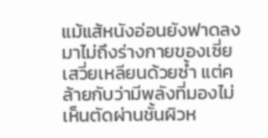แม้แส้หนังอ่อนยังฟาดลงมาไม่ถึงร่างกายของเซี่ยเสวี่ยเหลียนด้วยซ้ำ แต่คล้ายกับว่ามีพลังที่มองไม่เห็นตัดผ่านชั้นผิวห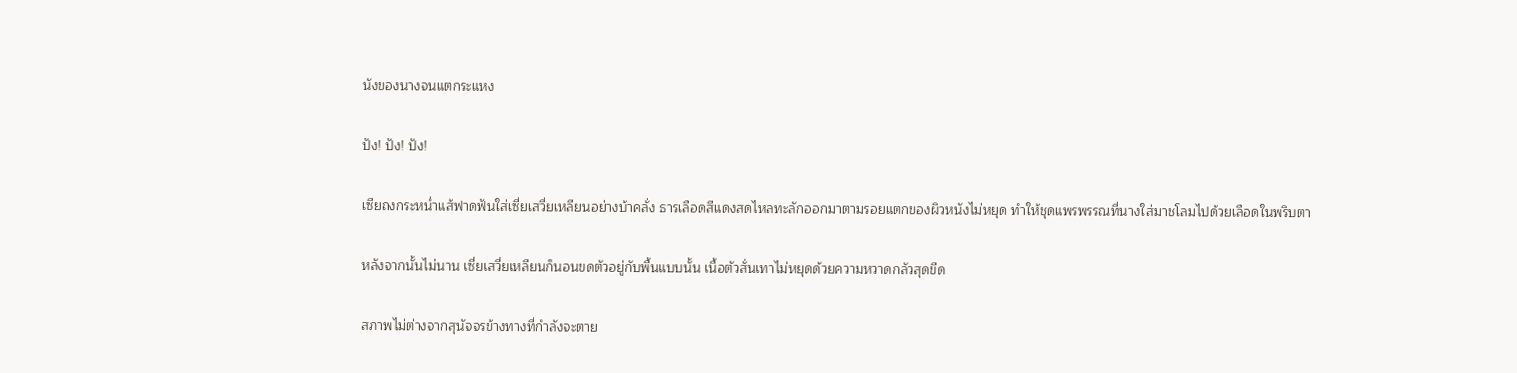นังของนางจนแตกระแหง

ปัง! ปัง! ปัง!

เซียถงกระหน่ำแส้ฟาดฟันใส่เซี่ยเสวี่ยเหลียนอย่างบ้าคลั่ง ธารเลือดสีแดงสดไหลทะลักออกมาตามรอยแตกของผิวหนังไม่หยุด ทำให้ชุดแพรพรรณที่นางใส่มาชโลมไปด้วยเลือดในพริบตา

หลังจากนั้นไม่นาน เซี่ยเสวี่ยเหลียนก็นอนขดตัวอยู่กับพื้นแบบนั้น เนื้อตัวสั่นเทาไม่หยุดด้วยความหวาดกลัวสุดขีด

สภาพไม่ต่างจากสุนัจจรข้างทางที่กำลังจะตาย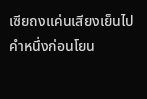เซียถงแค่นเสียงเย็นไปคำหนึ่งก่อนโยน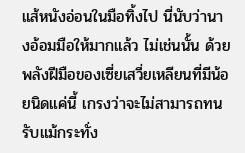แส้หนังอ่อนในมือทิ้งไป นี่นับว่านางอ้อมมือให้มากแล้ว ไม่เช่นนั้น ด้วยพลังฝีมือของเซี่ยเสวี่ยเหลียนที่มีน้อยนิดแค่นี้ เกรงว่าจะไม่สามารถทนรับแม้กระทั่ง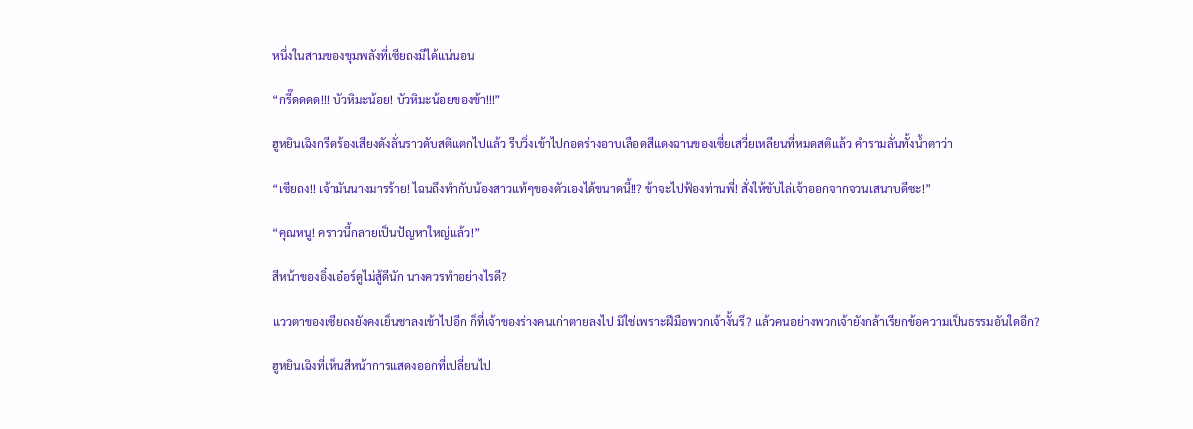หนึ่งในสามของขุมพลังที่เซียถงมีได้แน่นอน

“กรี๊ดดดด!!! บัวหิมะน้อย! บัวหิมะน้อยของข้า!!!”

ฮูหยินเฉิงกรีดร้องเสียงดังลั่นราวดับสติแตกไปแล้ว รีบวิ่งเข้าไปกอดร่างอาบเลือดสีแดงฉานของเซี่ยเสวี่ยเหลียนที่หมดสติแล้ว คำรามลั่นทั้งน้ำตาว่า

“เซียถง!! เจ้ามันนางมารร้าย! ไฉนถึงทำกับน้องสาวแท้ๆของตัวเองได้ขนาดนี้!!? ข้าจะไปฟ้องท่านพี่! สั่งให้ขับไล่เจ้าออกจากจวนเสนาบดีซะ!”

“คุณหนู! คราวนี้กลายเป็นปัญหาใหญ่แล้ว!”

สีหน้าของอิ๋งเอ๋อร์ดูไม่สู้ดีนัก นางควรทำอย่างไรดี?

แววตาของเซียถงยังคงเย็นชาลงเข้าไปอีก ก็ที่เจ้าของร่างคนเก่าตายลงไป มิใช่เพราะฝีมือพวกเจ้างั้นรึ? แล้วคนอย่างพวกเจ้ายังกล้าเรียกข้อความเป็นธรรมอันใดอีก?

ฮูหยินเฉิงที่เห็นสีหน้าการแสดงออกที่เปลี่ยนไป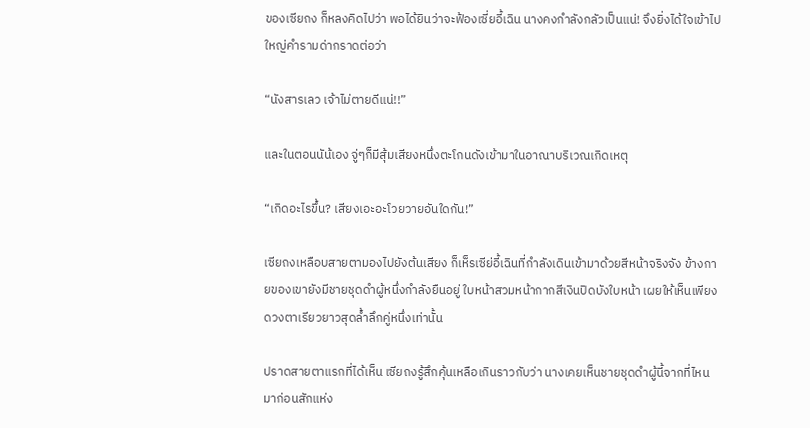ของเซียถง ก็หลงคิดไปว่า พอได้ยินว่าจะฟ้องเซี่ยอี้เฉิน นางคงกำลังกลัวเป็นแน่! จึงยิ่งได้ใจเข้าไปใหญ่คำรามด่ากราดต่อว่า

“นังสารเลว เจ้าไม่ตายดีแน่!!”

และในตอนนัน้เอง จู่ๆก็มีสุ้มเสียงหนึ่งตะโกนดังเข้ามาในอาณาบริเวณเกิดเหตุ

“เกิดอะไรขึ้น? เสียงเอะอะโวยวายอันใดกัน!”

เซียถงเหลือบสายตามองไปยังต้นเสียง ก็เห็รเซีย่อี้เฉินที่กำลังเดินเข้ามาด้วยสีหน้าจริงจัง ข้างกายของเขายังมีชายชุดดำผู้หนึ่งกำลังยืนอยู่ ใบหน้าสวมหน้ากากสีเงินปิดบังใบหน้า เผยให้เห็นเพียงดวงตาเรียวยาวสุดล้ำลึกคู่หนึ่งเท่านั้น

ปราดสายตาแรกที่ได้เห็น เซียถงรู้สึกคุ้นเหลือเกินราวกับว่า นางเคยเห็นชายชุดดำผู้นี้จากที่ไหนมาก่อนสักแห่ง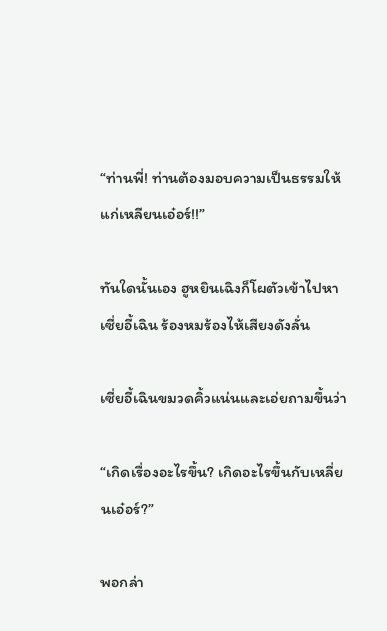“ท่านพี่! ท่านต้องมอบความเป็นธรรมให้แก่เหลียนเอ๋อร์!!”

ทันใดนั้นเอง ฮูหยินเฉิงก็โผตัวเข้าไปหาเซี่ยอี้เฉิน ร้องหมร้องไห้เสียงดังลั่น

เซี่ยอี้เฉินขมวดคิ้วแน่นและเอ่ยถามขึ้นว่า

“เกิดเรื่องอะไรขึ้น? เกิดอะไรขึ้นกับเหลี่ยนเอ๋อร์?”

พอกล่า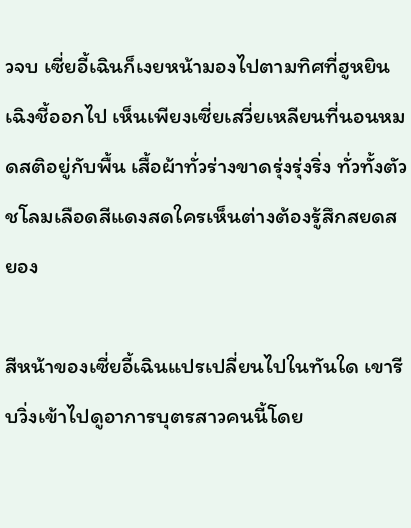วจบ เซี่ยอี้เฉินก็เงยหน้ามองไปตามทิศที่ฮูหยินเฉิงชี้ออกไป เห็นเพียงเซี่ยเสวี่ยเหลียนที่นอนหมดสติอยู่กับพื้น เสื้อผ้าทั่วร่างขาดรุ่งรุ่งริ่ง ทั่วทั้งตัวชโลมเลือดสีแดงสดใครเห็นต่างต้องรู้สึกสยดสยอง

สีหน้าของเซี่ยอี้เฉินแปรเปลี่ยนไปในทันใด เขารีบวิ่งเข้าไปดูอาการบุตรสาวคนนี้โดย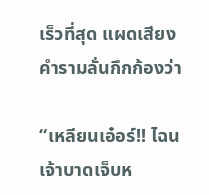เร็วที่สุด แผดเสียงคำรามลั่นกึกก้องว่า

“เหลียนเอ๋อร์!! ไฉนเจ้าบาดเจ็บห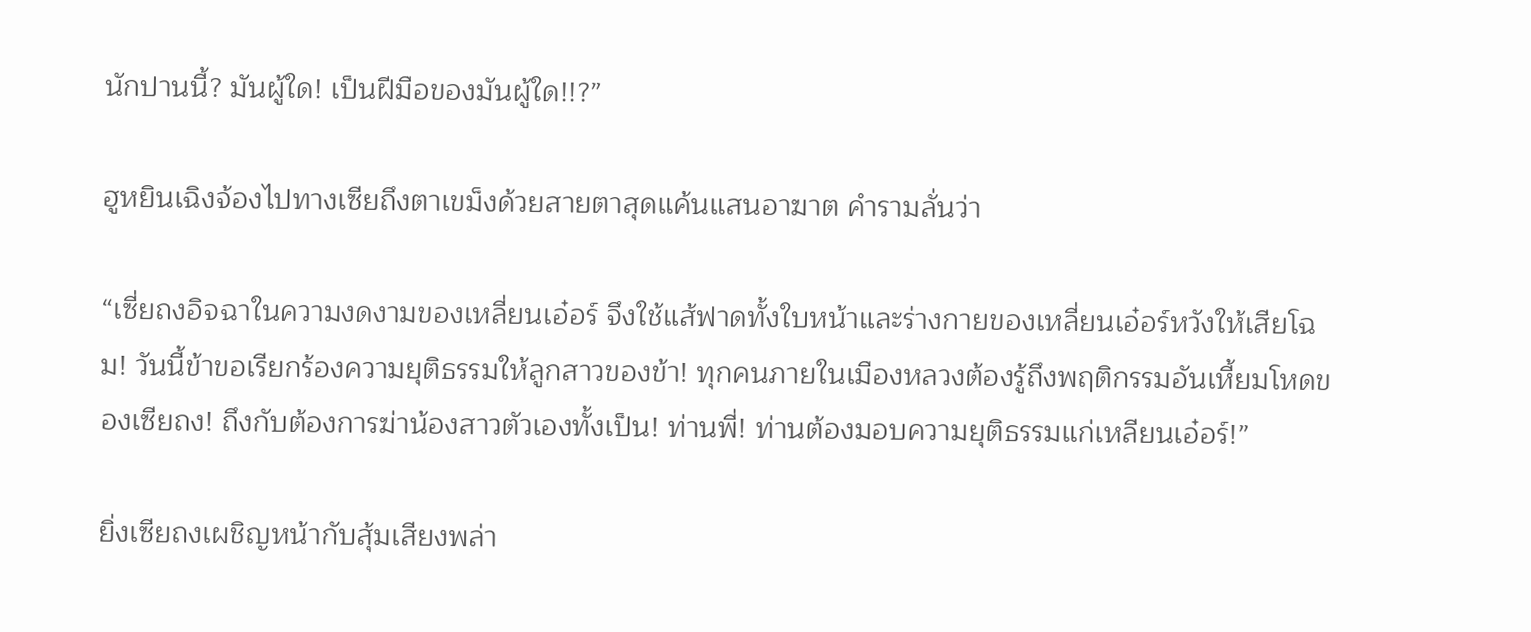นักปานนี้? มันผู้ใด! เป็นฝีมือของมันผู้ใด!!?”

ฮูหยินเฉิงจ้องไปทางเซียถึงตาเขม็งด้วยสายตาสุดแค้นแสนอาฆาต คำรามลั่นว่า

“เซี่ยถงอิจฉาในความงดงามของเหลี่ยนเอ๋อร์ จึงใช้แส้ฟาดทั้งใบหน้าและร่างกายของเหลี่ยนเอ๋อร์หวังให้เสียโฉม! วันนี้ข้าขอเรียกร้องความยุติธรรมให้ลูกสาวของข้า! ทุกคนภายในเมืองหลวงต้องรู้ถึงพฤติกรรมอันเหี้ยมโหดของเซียถง! ถึงกับต้องการฆ่าน้องสาวตัวเองทั้งเป็น! ท่านพี่! ท่านต้องมอบความยุติธรรมแก่เหลียนเอ๋อร์!”

ยิ่งเซียถงเผชิญหน้ากับสุ้มเสียงพล่า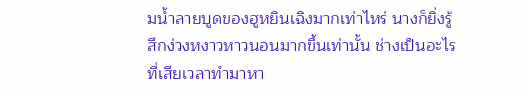มน้ำลายบูดของฮูหยินเฉิงมากเท่าไหร่ นางก็ยิ่งรู้สึกง่วงหงาวหาวนอนมากขึ้นเท่านั้น ช่างเป็นอะไรที่เสียเวลาทำมาหา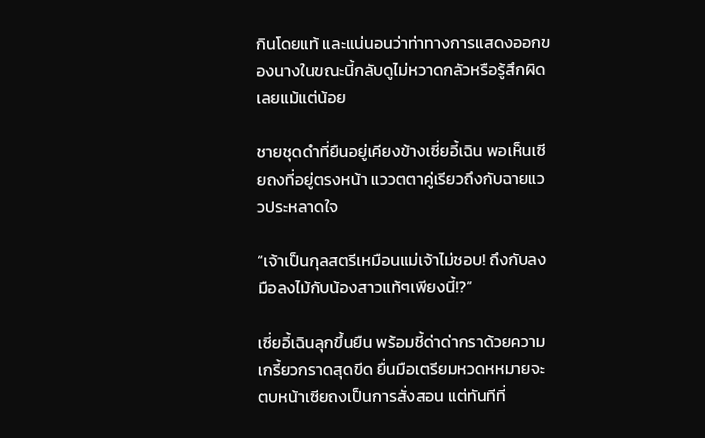กินโดยแท้ และแน่นอนว่าท่าทางการแสดงออกของนางในขณะนี้กลับดูไม่หวาดกลัวหรือรู้สึกผิดเลยแม้แต่น้อย

ชายชุดดำที่ยืนอยู่เคียงข้างเซี่ยอี้เฉิน พอเห็นเซียถงที่อยู่ตรงหน้า แววตตาคู่เรียวถึงกับฉายแววประหลาดใจ

“เจ้าเป็นกุลสตรีเหมือนแม่เจ้าไม่ชอบ! ถึงกับลงมือลงไม้กับน้องสาวแท้ๆเพียงนี้!?”

เซี่ยอี้เฉินลุกขึ้นยืน พร้อมชี้ด่าด่ากราด้วยความเกรี้ยวกราดสุดขีด ยื่นมือเตรียมหวดหหมายจะตบหน้าเซียถงเป็นการสั่งสอน แต่ทันทีที่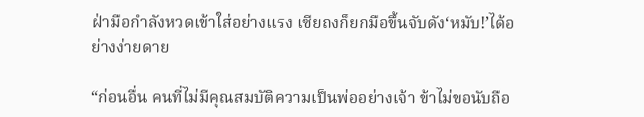ฝ่ามือกำลังหวดเข้าใส่อย่างแรง เซียถงก็ยกมือขึ้นจับดัง‘หมับ!’ได้อย่างง่ายดาย

“ก่อนอื่น คนที่ไม่มีคุณสมบัติความเป็นพ่ออย่างเจ้า ข้าไม่ขอนับถือ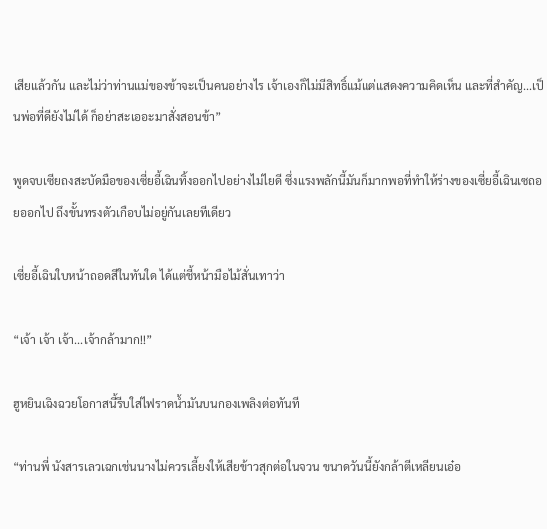เสียแล้วกัน และไม่ว่าท่านแม่ของข้าจะเป็นคนอย่างไร เจ้าเองก็ไม่มีสิทธิ์แม้แต่แสดงความคิดเห็น และที่สำคัญ...เป็นพ่อที่ดียังไม่ได้ ก็อย่าสะเออะมาสั่งสอนข้า”

พูดจบเซียถงสะบัดมือของเซี่ยอี้เฉินทิ้งออกไปอย่างไม่ไยดี ซึ่งแรงพลักนี้มันก็มากพอที่ทำให้ร่างของเซี่ยอี้เฉินเซถอยออกไป ถึงขั้นทรงตัวเกือบไม่อยู่กันเลยทีเดียว

เซี่ยอี้เฉินใบหน้าถอดสีในทันใด ได้แต่ชี้หน้ามือไม้สั่นเทาว่า

“เจ้า เจ้า เจ้า...เจ้ากล้ามาก!!”

ฮูหยินเฉิงฉวยโอกาสนี้รีบใส่ไฟราดน้ำมันบนกองเพลิงต่อทันที

“ท่านพี่ นังสารเลวเฉกเช่นนางไม่ควรเลี้ยงให้เสียข้าวสุกต่อในจวน ขนาดวันนี้ยังกล้าตีเหลียนเอ๋อ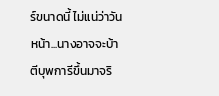ร์ขนาดนี้ ไม่แน่ว่าวันหน้า...นางอาจจะบ้าตีบุพการีขึ้นมาจริ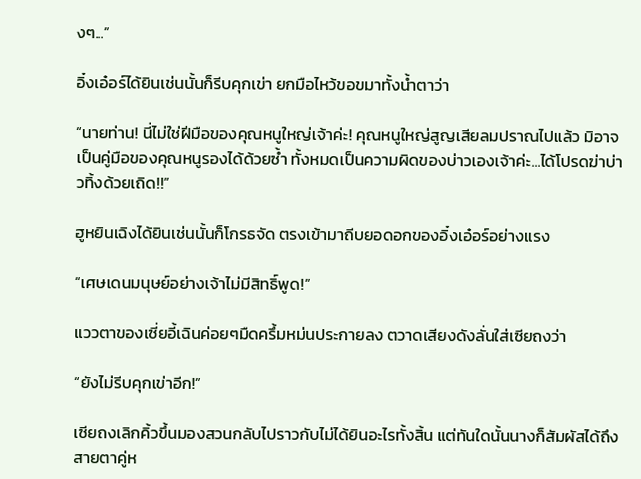งๆ...”

อิ๋งเอ๋อร์ได้ยินเช่นนั้นก็รีบคุกเข่า ยกมือไหว้ขอขมาทั้งน้ำตาว่า

“นายท่าน! นี่ไม่ใช่ฝีมือของคุณหนูใหญ่เจ้าค่ะ! คุณหนูใหญ่สูญเสียลมปราณไปแล้ว มิอาจเป็นคู่มือของคุณหนูรองได้ด้วยซ้ำ ทั้งหมดเป็นความผิดของบ่าวเองเจ้าค่ะ...ได้โปรดฆ่าบ่าวทิ้งด้วยเถิด!!”

ฮูหยินเฉิงได้ยินเช่นนั้นก็โกรธจัด ตรงเข้ามาถีบยอดอกของอิ๋งเอ๋อร์อย่างแรง

“เศษเดนมนุษย์อย่างเจ้าไม่มีสิทธิ์พูด!”

แววตาของเซี่ยอี้เฉินค่อยๆมืดครึ้มหม่นประกายลง ตวาดเสียงดังลั่นใส่เซียถงว่า

“ยังไม่รีบคุกเข่าอีก!”

เซียถงเลิกคิ้วขึ้นมองสวนกลับไปราวกับไม่ได้ยินอะไรทั้งสิ้น แต่ทันใดนั้นนางก็สัมผัสได้ถึงสายตาคู่ห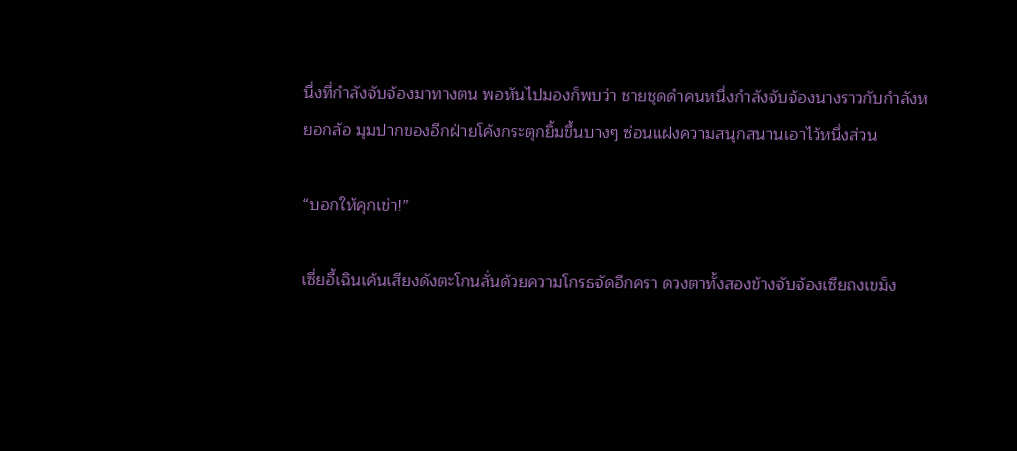นึ่งที่กำลังจับจ้องมาทางตน พอหันไปมองก็พบว่า ชายชุดดำคนหนึ่งกำลังจับจ้องนางราวกับกำลังหยอกล้อ มุมปากของอีกฝ่ายโค้งกระตุกยิ้มขึ้นบางๆ ซ่อนแฝงความสนุกสนานเอาไว้หนึ่งส่วน

“บอกให้คุกเข่า!”

เซี่ยอี้เฉินเค้นเสียงดังตะโกนลั่นด้วยความโกรธจัดอีกครา ดวงตาทั้งสองข้างจับจ้องเซียถงเขม็ง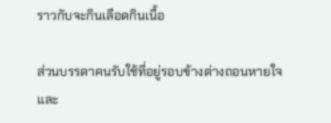ราวกับจะกินเลือดกินเนื้อ

ส่วนบรรดาคนรับใช้ที่อยู่รอบข้างต่างถอนหายใจ และ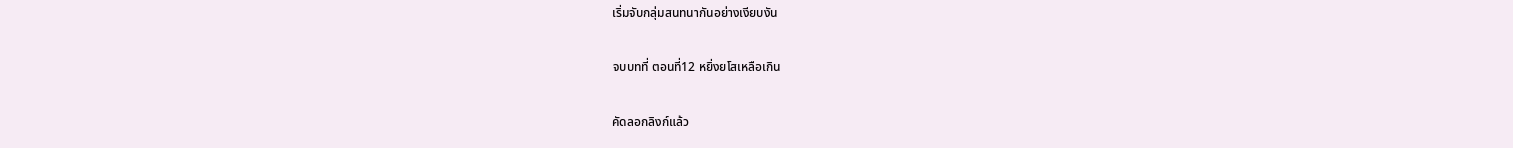เริ่มจับกลุ่มสนทนากันอย่างเงียบงัน

จบบทที่ ตอนที่12 หยิ่งยโสเหลือเกิน

คัดลอกลิงก์แล้ว